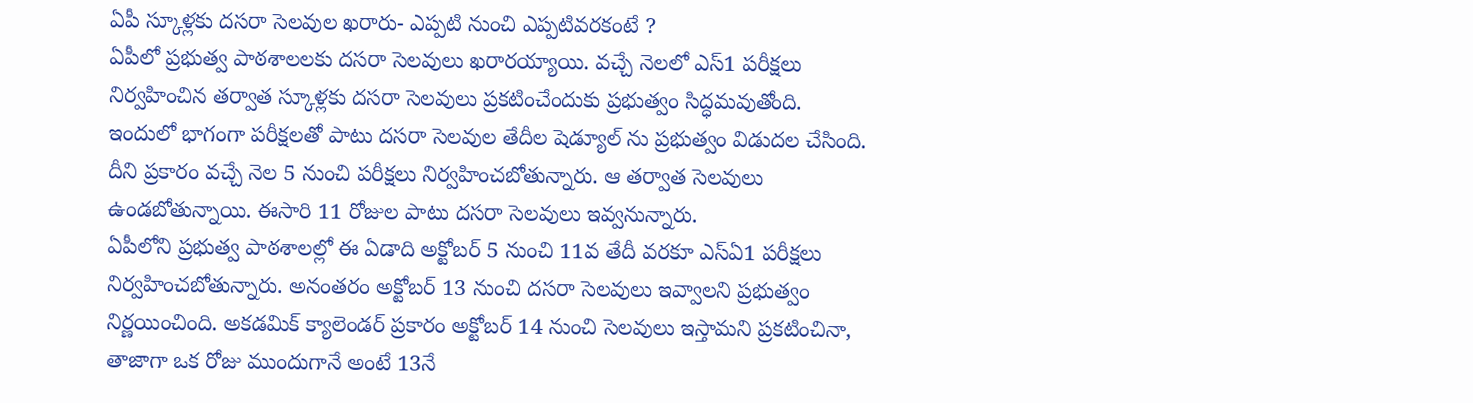ఏపీ స్కూళ్లకు దసరా సెలవుల ఖరారు- ఎప్పటి నుంచి ఎప్పటివరకంటే ?
ఏపీలో ప్రభుత్వ పాఠశాలలకు దసరా సెలవులు ఖరారయ్యాయి. వచ్చే నెలలో ఎస్1 పరీక్షలు నిర్వహించిన తర్వాత స్కూళ్లకు దసరా సెలవులు ప్రకటించేందుకు ప్రభుత్వం సిద్ధమవుతోంది. ఇందులో భాగంగా పరీక్షలతో పాటు దసరా సెలవుల తేదీల షెడ్యూల్ ను ప్రభుత్వం విడుదల చేసింది. దీని ప్రకారం వచ్చే నెల 5 నుంచి పరీక్షలు నిర్వహించబోతున్నారు. ఆ తర్వాత సెలవులు ఉండబోతున్నాయి. ఈసారి 11 రోజుల పాటు దసరా సెలవులు ఇవ్వనున్నారు.
ఏపీలోని ప్రభుత్వ పాఠశాలల్లో ఈ ఏడాది అక్టోబర్ 5 నుంచి 11వ తేదీ వరకూ ఎస్ఏ1 పరీక్షలు నిర్వహించబోతున్నారు. అనంతరం అక్టోబర్ 13 నుంచి దసరా సెలవులు ఇవ్వాలని ప్రభుత్వం నిర్ణయించింది. అకడమిక్ క్యాలెండర్ ప్రకారం అక్టోబర్ 14 నుంచి సెలవులు ఇస్తామని ప్రకటించినా, తాజాగా ఒక రోజు ముందుగానే అంటే 13నే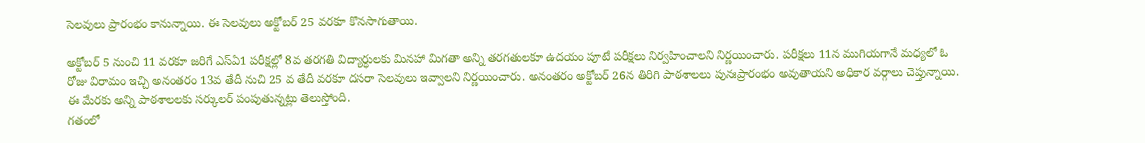సెలవులు ప్రారంభం కానున్నాయి. ఈ సెలవులు అక్టోబర్ 25 వరకూ కొనసాగుతాయి.

అక్టోబర్ 5 నుంచి 11 వరకూ జరిగే ఎస్ఏ1 పరీక్షల్లో 8వ తరగతి విద్యార్ధులకు మినహా మిగతా అన్ని తరగతులకూ ఉదయం పూటే పరీక్షలు నిర్వహించాలని నిర్ణయించారు. పరీక్షలు 11న ముగియగానే మధ్యలో ఓ రోజు విరామం ఇచ్చి అనంతరం 13వ తేదీ నుచి 25 వ తేదీ వరకూ దసరా సెలవులు ఇవ్వాలని నిర్ణయించారు. అనంతరం అక్టోబర్ 26న తిరిగి పాఠశాలలు పునఃప్రారంభం అవుతాయని అధికార వర్గాలు చెప్తున్నాయి. ఈ మేరకు అన్ని పాఠశాలలకు సర్కులర్ పంపుతున్నట్లు తెలుస్తోంది.
గతంలో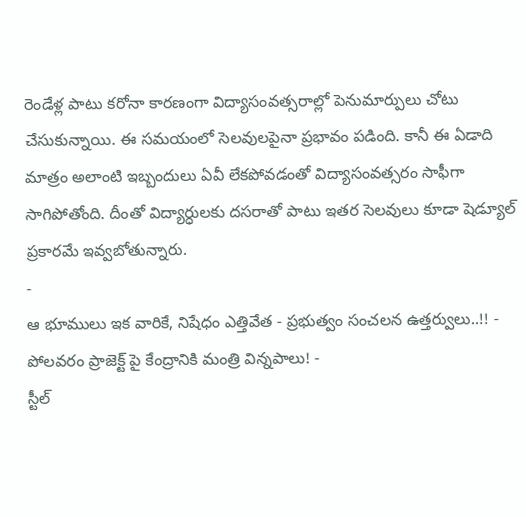రెండేళ్ల పాటు కరోనా కారణంగా విద్యాసంవత్సరాల్లో పెనుమార్పులు చోటు చేసుకున్నాయి. ఈ సమయంలో సెలవులపైనా ప్రభావం పడింది. కానీ ఈ ఏడాది మాత్రం అలాంటి ఇబ్బందులు ఏవీ లేకపోవడంతో విద్యాసంవత్సరం సాఫీగా సాగిపోతోంది. దీంతో విద్యార్ధులకు దసరాతో పాటు ఇతర సెలవులు కూడా షెడ్యూల్ ప్రకారమే ఇవ్వబోతున్నారు.
-
ఆ భూములు ఇక వారికే, నిషేధం ఎత్తివేత - ప్రభుత్వం సంచలన ఉత్తర్వులు..!! -
పోలవరం ప్రాజెక్ట్ పై కేంద్రానికి మంత్రి విన్నపాలు! -
స్టీల్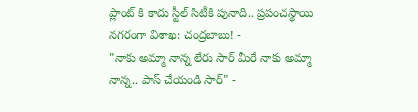ప్లాంట్ కి కాదు స్టీల్ సిటీకి పునాది.. ప్రపంచస్థాయి నగరంగా విశాఖ: చంద్రబాబు! -
"నాకు అమ్మా నాన్న లేరు సార్ మీరే నాకు అమ్మా నాన్న.. పాస్ చేయండి సార్" -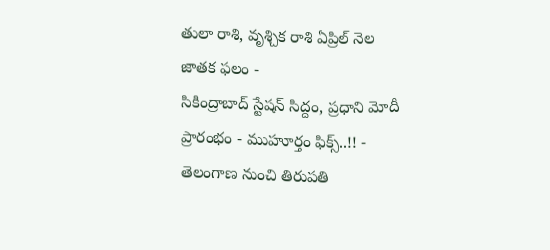తులా రాశి, వృశ్చిక రాశి ఏప్రిల్ నెల జాతక ఫలం -
సికింద్రాబాద్ స్టేషన్ సిద్దం, ప్రధాని మోదీ ప్రారంభం - ముహూర్తం ఫిక్స్..!! -
తెలంగాణ నుంచి తిరుపతి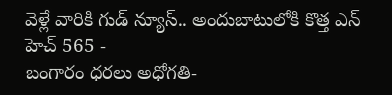వెళ్లే వారికి గుడ్ న్యూస్.. అందుబాటులోకి కొత్త ఎన్ హెచ్ 565 -
బంగారం ధరలు అధోగతి-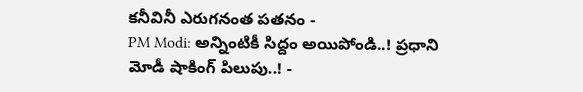కనీవినీ ఎరుగనంత పతనం -
PM Modi: అన్నింటికీ సిద్దం అయిపోండి..! ప్రధాని మోడీ షాకింగ్ పిలుపు..! -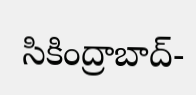సికింద్రాబాద్-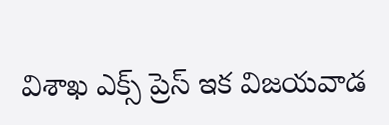విశాఖ ఎక్స్ ప్రెస్ ఇక విజయవాడ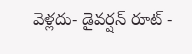వెళ్లదు- డైవర్షన్ రూట్ -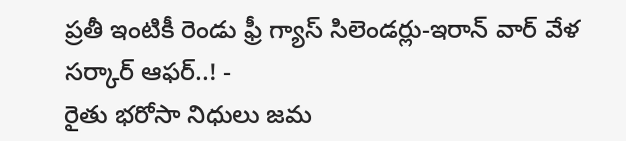ప్రతీ ఇంటికీ రెండు ఫ్రీ గ్యాస్ సిలెండర్లు-ఇరాన్ వార్ వేళ సర్కార్ ఆఫర్..! -
రైతు భరోసా నిధులు జమ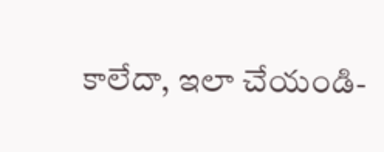కాలేదా, ఇలా చేయండి-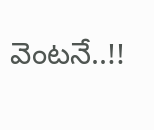వెంటనే..!!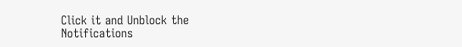Click it and Unblock the Notifications